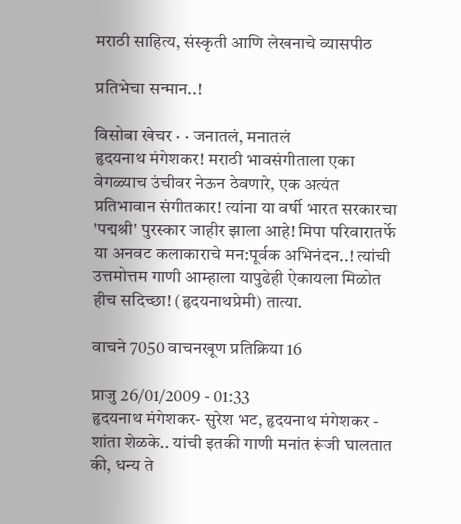मराठी साहित्य, संस्कृती आणि लेखनाचे व्यासपीठ

प्रतिभेचा सन्मान..!

विसोबा खेचर · · जनातलं, मनातलं
हृदयनाथ मंगेशकर! मराठी भावसंगीताला एका वेगळ्याच उंचीवर नेऊन ठेवणारे, एक अत्यंत प्रतिभावान संगीतकार! त्यांना या वर्षी भारत सरकारचा 'पद्मश्री' पुरस्कार जाहीर झाला आहे! मिपा परिवारातर्फे या अनवट कलाकाराचे मन:पूर्वक अभिनंदन..! त्यांची उत्तमोत्तम गाणी आम्हाला यापुढेही ऐकायला मिळोत हीच सदिच्छा! (हृदयनाथप्रेमी) तात्या.

वाचने 7050 वाचनखूण प्रतिक्रिया 16

प्राजु 26/01/2009 - 01:33
हृदयनाथ मंगेशकर- सुरेश भट, हृदयनाथ मंगेशकर - शांता शेळके.. यांची इतकी गाणी मनांत रूंजी घालतात की, धन्य ते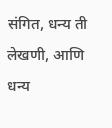संगित, धन्य ती लेखणी, आणि धन्य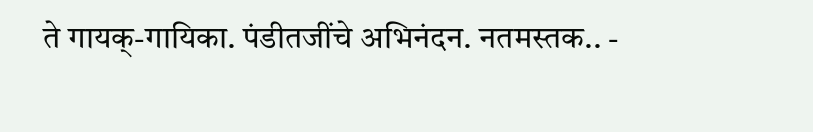ते गायक्-गायिका. पंडीतजींचे अभिनंदन. नतमस्तक.. -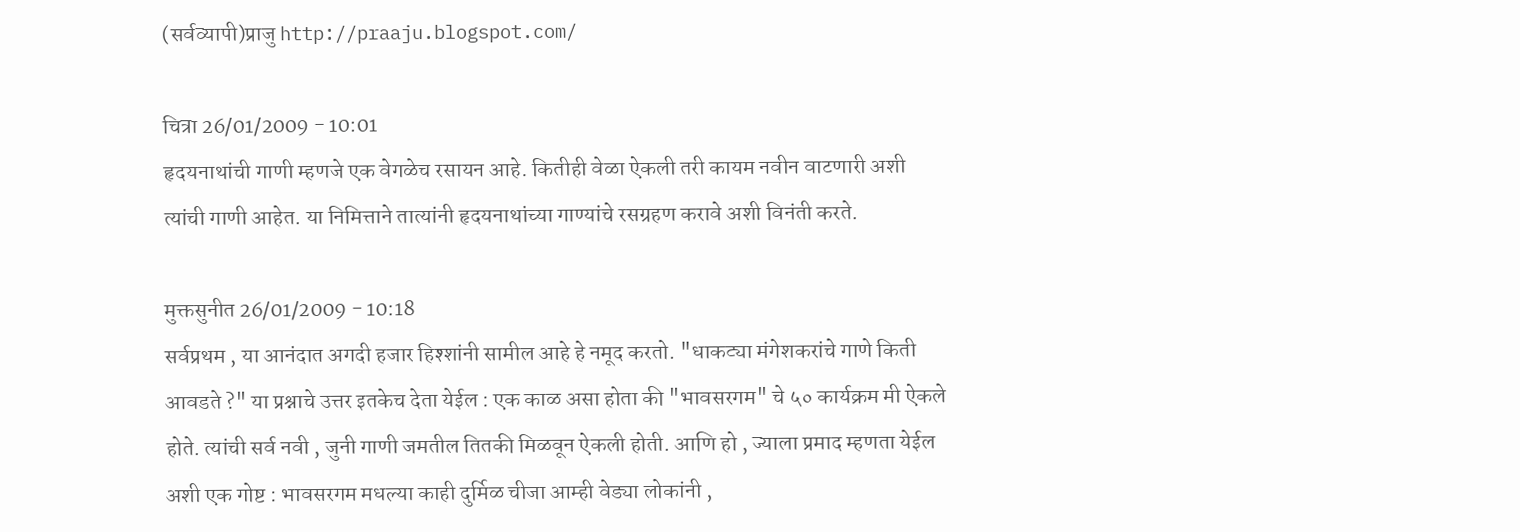(सर्वव्यापी)प्राजु http://praaju.blogspot.com/

चित्रा 26/01/2009 - 10:01
हृदयनाथांची गाणी म्हणजे एक वेगळेच रसायन आहे. कितीही वेळा ऐकली तरी कायम नवीन वाटणारी अशी त्यांची गाणी आहेत. या निमित्ताने तात्यांनी हृदयनाथांच्या गाण्यांचे रसग्रहण करावे अशी विनंती करते.

मुक्तसुनीत 26/01/2009 - 10:18
सर्वप्रथम , या आनंदात अगदी हजार हिश्शांनी सामील आहे हे नमूद करतो. "धाकट्या मंगेशकरांचे गाणे किती आवडते ?" या प्रश्नाचे उत्तर इतकेच देता येईल : एक काळ असा होता की "भावसरगम" चे ५० कार्यक्रम मी ऐकले होते. त्यांची सर्व नवी , जुनी गाणी जमतील तितकी मिळवून ऐकली होती. आणि हो , ज्याला प्रमाद म्हणता येईल अशी एक गोष्ट : भावसरगम मधल्या काही दुर्मिळ चीजा आम्ही वेड्या लोकांनी ,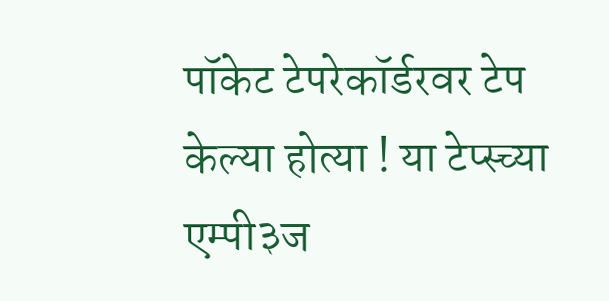पॉकेट टेपरेकॉर्डरवर टेप केल्या होत्या ! या टेप्स्च्या एम्पी३ज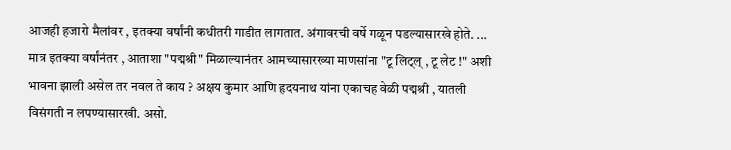आजही हजारो मैलांवर , इतक्या वर्षांनी कधीतरी गाडीत लागतात. अंगावरची वर्षे गळून पडल्यासारखे होते. ... मात्र इतक्या वर्षांनंतर , आताशा "पद्मश्री" मिळाल्यानंतर आमच्यासारख्या माणसांना "टू लिट्ल् , टू लेट !" अशी भावना झाली असेल तर नवल ते काय ? अक्षय कुमार आणि हृदयनाथ यांना एकाचह वेळी पद्मश्री , यातली विसंगती न लपण्यासारखी. असो.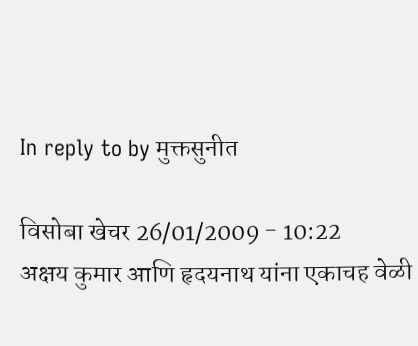In reply to by मुक्तसुनीत

विसोबा खेचर 26/01/2009 - 10:22
अक्षय कुमार आणि हृदयनाथ यांना एकाचह वेळी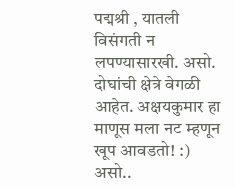पद्मश्री , यातली विसंगती न लपण्यासारखी. असो. दोघांची क्षेत्रे वेगळी आहेत. अक्षयकुमार हा माणूस मला नट म्हणून खूप आवडतो! :) असो..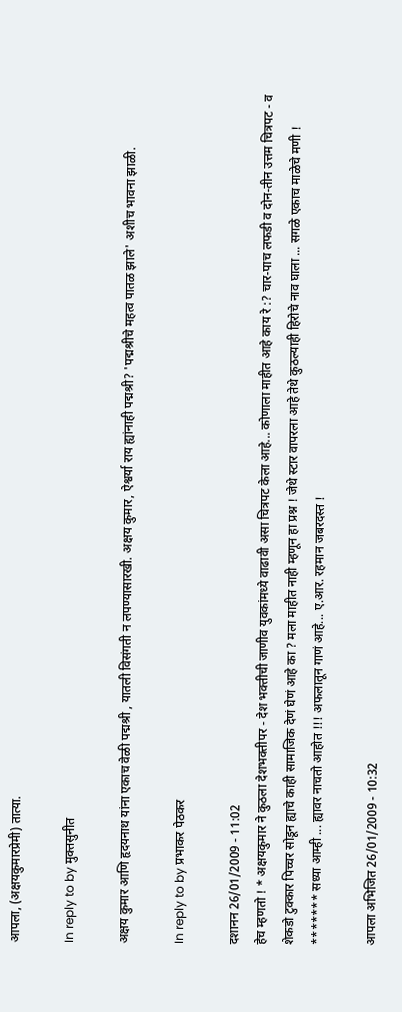आपला, (अक्षयकुमारप्रेमी) तात्या.

In reply to by मुक्तसुनीत

अक्षय कुमार आणि हृदयनाथ यांना एकाच वेळी पद्मश्री , यातली विसंगती न लपण्यासारखी. अक्षय कुमार, ऐश्वर्या राय ह्यांनाही पद्मश्री? 'पद्मश्रीचे महत्व पातळ झाले' अशीच भावना झाळी.

In reply to by प्रभाकर पेठकर

दशानन 26/01/2009 - 11:02
हेच म्हणतो ! * अक्षयकुमार ने कुठला देशभक्तीपर - देश भक्तीची जाणीव युवकांमध्ये वाढावी असा चित्रपट केला आहे... कोणाला माहीत आहे काय रे :? चार-पाच लफडी व दोन-तीन उत्तम चित्रपट - व शेकडो टुक्कार पिच्चर सोडून ह्याचे काही सामाजिक देणं घेणं आहे का ? मला माहीत नाही म्हणून हा प्रश्न ! जेथे स्टार वापरला आहे तेथे कुठल्याही हिरोचे नाव घाला ... सगळे एकाच माळेचे मणी ! ******* सध्या आम्ही ... ह्यावर नाचतो आहोत !!! अफलातून गाणं आहे... ए.आर. रहमान जबरदस्त !

आपला अभिजित 26/01/2009 - 10:32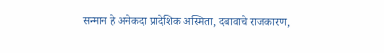सन्मान हे अनेकदा प्रादेशिक अस्मिता, दबावाचे राजकारण,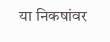या निकषांवर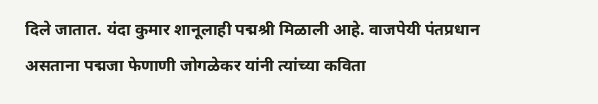दिले जातात. यंदा कुमार शानूलाही पद्मश्री मिळाली आहे. वाजपेयी पंतप्रधान असताना पद्मजा फेणाणी जोगळेकर यांनी त्यांच्या कविता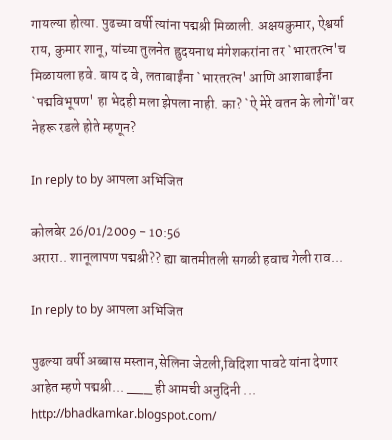गायल्या होत्या. पुढच्या वर्षी त्यांना पद्मश्री मिळाली. अक्षयकुमार, ऐश्वर्या राय, कुमार शानू, यांच्या तुलनेत ह्रुदयनाथ मंगेशकरांना तर `भारतरत्न'च मिळायला हवे. बाय द वे, लताबाईंना `भारतरत्न' आणि आशाबाईंना `पद्मविभूषण' हा भेदही मला झेपला नाही. का? `ऐ मेरे वतन के लोगों'वर नेहरू रडले होते म्हणून?

In reply to by आपला अभिजित

कोलबेर 26/01/2009 - 10:56
अरारा.. शानूलापण पद्मश्री?? ह्या बातमीतली सगळी हवाच गेली राव...

In reply to by आपला अभिजित

पुढल्या वर्षी अब्बास मस्तान,सेलिना जेटली,विदिशा पावटे यांना देणार आहेत म्हणे पद्मश्री... ___ ही आमची अनुदिनी ... http://bhadkamkar.blogspot.com/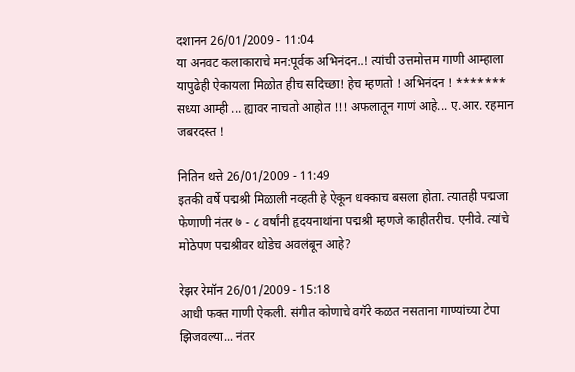दशानन 26/01/2009 - 11:04
या अनवट कलाकाराचे मन:पूर्वक अभिनंदन..! त्यांची उत्तमोत्तम गाणी आम्हाला यापुढेही ऐकायला मिळोत हीच सदिच्छा! हेच म्हणतो ! अभिनंदन ! ******* सध्या आम्ही ... ह्यावर नाचतो आहोत !!! अफलातून गाणं आहे... ए.आर. रहमान जबरदस्त !

नितिन थत्ते 26/01/2009 - 11:49
इतकी वर्षे पद्मश्री मिळाली नव्हती हे ऐकून धक्काच बसला होता. त्यातही पद्मजा फेणाणी नंतर ७ - ८ वर्षांनी हृदयनाथांना पद्मश्री म्हणजे काहीतरीच. एनीवे. त्यांचे मोठेपण पद्मश्रीवर थोडेच अवलंबून आहे?

रेझर रेमॉन 26/01/2009 - 15:18
आधी फक्त गाणी ऐकली. संगीत कोणाचे वगॅरे कळत नसताना गाण्यांच्या टेपा झिजवल्या... नंतर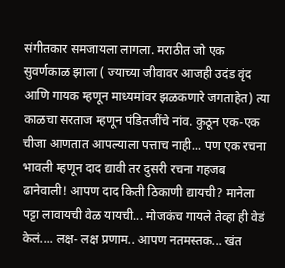संगीतकार समजायला लागला. मराठीत जो एक सुवर्णकाळ झाला ( ज्याच्या जीवावर आजही उदंड वृंद आणि गायक म्हणून माध्यमांवर झळकणारे जगताहेत) त्या काळचा सरताज म्हणून पंडितजींचे नांव. कुठून एक-एक चीजा आणतात आपल्याला पत्ताच नाही... पण एक रचना भावली म्हणून दाद द्यावी तर दुसरी रचना गहजब ढानेवाली! आपण दाद किती ठिकाणी द्यायची? मानेला पट्टा लावायची वेळ यायची... मोजकंच गायले तेव्हा ही वेडं केलं.... लक्ष- लक्ष प्रणाम.. आपण नतमस्तक... खंत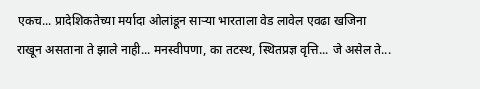एकच... प्रादेशिकतेच्या मर्यादा ओलांडून सार्‍या भारताला वेड लावेल एवढा खजिना राखून असताना ते झाले नाही... मनस्वीपणा, का तटस्थ, स्थितप्रज्ञ वृत्ति... जे असेल ते...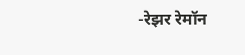-रेझर रेमॉन